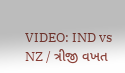VIDEO: IND vs NZ / ત્રીજી વખત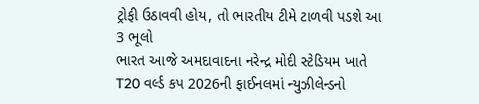ટ્રોફી ઉઠાવવી હોય, તો ભારતીય ટીમે ટાળવી પડશે આ 3 ભૂલો
ભારત આજે અમદાવાદના નરેન્દ્ર મોદી સ્ટેડિયમ ખાતે T20 વર્લ્ડ કપ 2026ની ફાઈનલમાં ન્યુઝીલેન્ડનો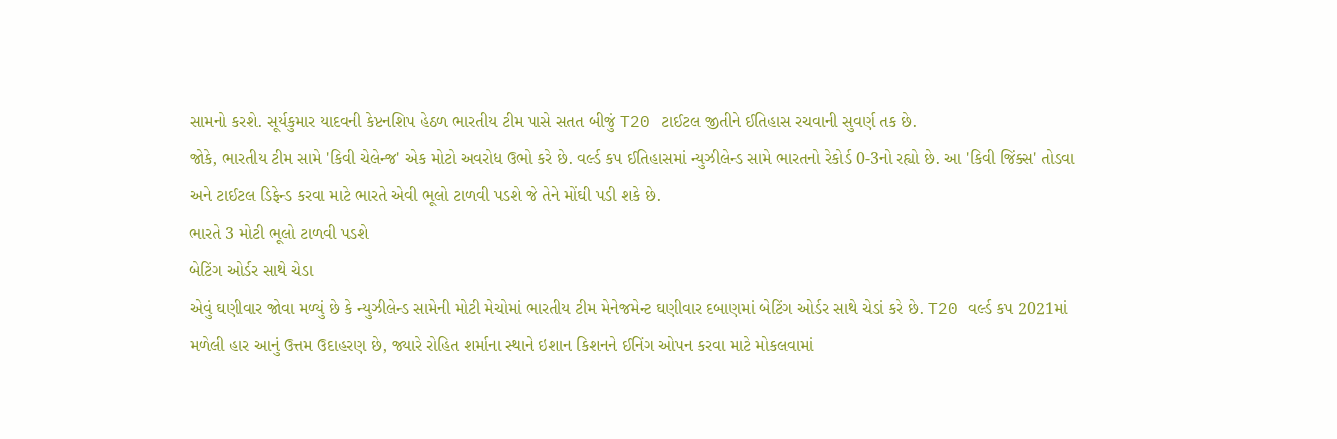સામનો કરશે. સૂર્યકુમાર યાદવની કેપ્ટનશિપ હેઠળ ભારતીય ટીમ પાસે સતત બીજું T20 ટાઈટલ જીતીને ઈતિહાસ રચવાની સુવર્ણ તક છે.
જોકે, ભારતીય ટીમ સામે 'કિવી ચેલેન્જ' એક મોટો અવરોધ ઉભો કરે છે. વર્લ્ડ કપ ઈતિહાસમાં ન્યુઝીલેન્ડ સામે ભારતનો રેકોર્ડ 0-3નો રહ્યો છે. આ 'કિવી જિંક્સ' તોડવા અને ટાઈટલ ડિફેન્ડ કરવા માટે ભારતે એવી ભૂલો ટાળવી પડશે જે તેને મોંઘી પડી શકે છે.
ભારતે 3 મોટી ભૂલો ટાળવી પડશે
બેટિંગ ઓર્ડર સાથે ચેડા
એવું ઘણીવાર જોવા મળ્યું છે કે ન્યુઝીલેન્ડ સામેની મોટી મેચોમાં ભારતીય ટીમ મેનેજમેન્ટ ઘણીવાર દબાણમાં બેટિંગ ઓર્ડર સાથે ચેડાં કરે છે. T20 વર્લ્ડ કપ 2021માં મળેલી હાર આનું ઉત્તમ ઉદાહરણ છે, જ્યારે રોહિત શર્માના સ્થાને ઇશાન કિશનને ઈનિંગ ઓપન કરવા માટે મોકલવામાં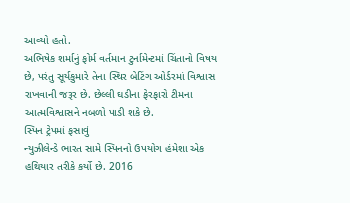આવ્યો હતો.
અભિષેક શર્માનું ફોર્મ વર્તમાન ટુર્નામેન્ટમાં ચિંતાનો વિષય છે, પરંતુ સૂર્યકુમારે તેના સ્થિર બેટિંગ ઓર્ડરમાં વિશ્વાસ રાખવાની જરૂર છે. છેલ્લી ઘડીના ફેરફારો ટીમના આત્મવિશ્વાસને નબળો પાડી શકે છે.
સ્પિન ટ્રેપમાં ફસાવું
ન્યુઝીલેન્ડે ભારત સામે સ્પિનનો ઉપયોગ હંમેશા એક હથિયાર તરીકે કર્યો છે. 2016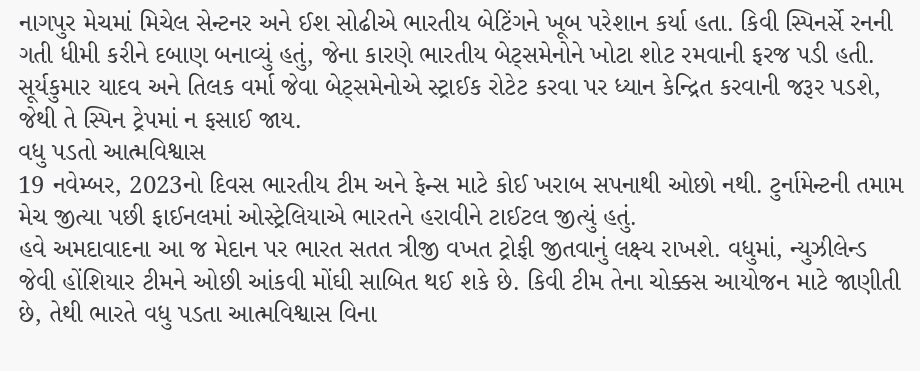નાગપુર મેચમાં મિચેલ સેન્ટનર અને ઈશ સોઢીએ ભારતીય બેટિંગને ખૂબ પરેશાન કર્યા હતા. કિવી સ્પિનર્સે રનની ગતી ધીમી કરીને દબાણ બનાવ્યું હતું, જેના કારણે ભારતીય બેટ્સમેનોને ખોટા શોટ રમવાની ફરજ પડી હતી. સૂર્યકુમાર યાદવ અને તિલક વર્મા જેવા બેટ્સમેનોએ સ્ટ્રાઈક રોટેટ કરવા પર ધ્યાન કેન્દ્રિત કરવાની જરૂર પડશે, જેથી તે સ્પિન ટ્રેપમાં ન ફસાઈ જાય.
વધુ પડતો આત્મવિશ્વાસ
19 નવેમ્બર, 2023નો દિવસ ભારતીય ટીમ અને ફેન્સ માટે કોઈ ખરાબ સપનાથી ઓછો નથી. ટુર્નામેન્ટની તમામ મેચ જીત્યા પછી ફાઈનલમાં ઓસ્ટ્રેલિયાએ ભારતને હરાવીને ટાઈટલ જીત્યું હતું.
હવે અમદાવાદના આ જ મેદાન પર ભારત સતત ત્રીજી વખત ટ્રોફી જીતવાનું લક્ષ્ય રાખશે. વધુમાં, ન્યુઝીલેન્ડ જેવી હોંશિયાર ટીમને ઓછી આંકવી મોંઘી સાબિત થઈ શકે છે. કિવી ટીમ તેના ચોક્કસ આયોજન માટે જાણીતી છે, તેથી ભારતે વધુ પડતા આત્મવિશ્વાસ વિના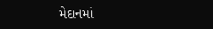મેદાનમાં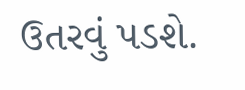ઉતરવું પડશે.